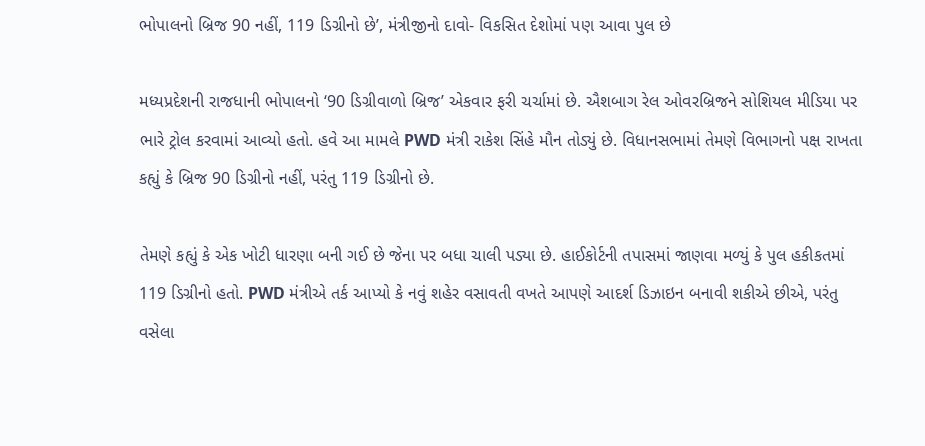ભોપાલનો બ્રિજ 90 નહીં, 119 ડિગ્રીનો છે’, મંત્રીજીનો દાવો- વિકસિત દેશોમાં પણ આવા પુલ છે

મધ્યપ્રદેશની રાજધાની ભોપાલનો ‘90 ડિગ્રીવાળો બ્રિજ’ એકવાર ફરી ચર્ચામાં છે. ઐશબાગ રેલ ઓવરબ્રિજને સોશિયલ મીડિયા પર ભારે ટ્રોલ કરવામાં આવ્યો હતો. હવે આ મામલે PWD મંત્રી રાકેશ સિંહે મૌન તોડ્યું છે. વિધાનસભામાં તેમણે વિભાગનો પક્ષ રાખતા કહ્યું કે બ્રિજ 90 ડિગ્રીનો નહીં, પરંતુ 119 ડિગ્રીનો છે.

તેમણે કહ્યું કે એક ખોટી ધારણા બની ગઈ છે જેના પર બધા ચાલી પડ્યા છે. હાઈકોર્ટની તપાસમાં જાણવા મળ્યું કે પુલ હકીકતમાં 119 ડિગ્રીનો હતો. PWD મંત્રીએ તર્ક આપ્યો કે નવું શહેર વસાવતી વખતે આપણે આદર્શ ડિઝાઇન બનાવી શકીએ છીએ, પરંતુ વસેલા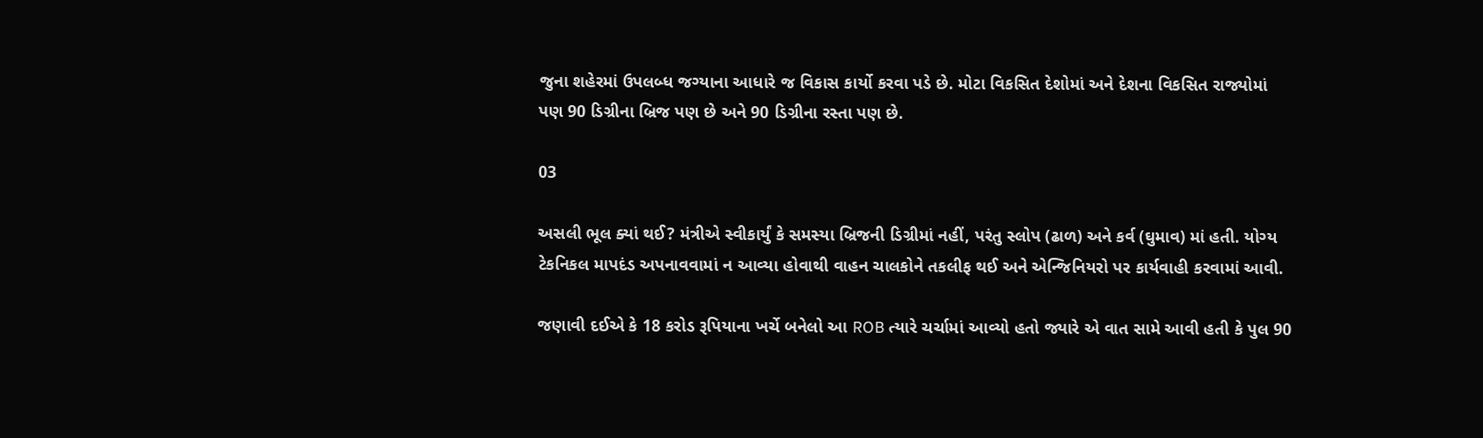જુના શહેરમાં ઉપલબ્ધ જગ્યાના આધારે જ વિકાસ કાર્યો કરવા પડે છે. મોટા વિકસિત દેશોમાં અને દેશના વિકસિત રાજ્યોમાં પણ 90 ડિગ્રીના બ્રિજ પણ છે અને 90 ડિગ્રીના રસ્તા પણ છે.

03

અસલી ભૂલ ક્યાં થઈ? મંત્રીએ સ્વીકાર્યું કે સમસ્યા બ્રિજની ડિગ્રીમાં નહીં, પરંતુ સ્લોપ (ઢાળ) અને કર્વ (ઘુમાવ) માં હતી. યોગ્ય ટેકનિકલ માપદંડ અપનાવવામાં ન આવ્યા હોવાથી વાહન ચાલકોને તકલીફ થઈ અને એન્જિનિયરો પર કાર્યવાહી કરવામાં આવી.

જણાવી દઈએ કે 18 કરોડ રૂપિયાના ખર્ચે બનેલો આ ROB ત્યારે ચર્ચામાં આવ્યો હતો જ્યારે એ વાત સામે આવી હતી કે પુલ 90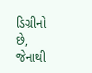ડિગ્રીનો છે, જેનાથી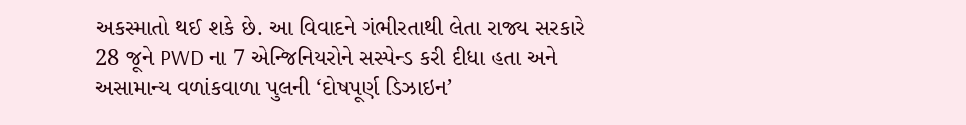અકસ્માતો થઈ શકે છે. આ વિવાદને ગંભીરતાથી લેતા રાજ્ય સરકારે 28 જૂને PWD ના 7 એન્જિનિયરોને સસ્પેન્ડ કરી દીધા હતા અને અસામાન્ય વળાંકવાળા પુલની ‘દોષપૂર્ણ ડિઝાઇન’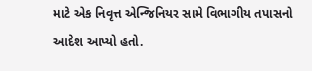માટે એક નિવૃત્ત એન્જિનિયર સામે વિભાગીય તપાસનો આદેશ આપ્યો હતો.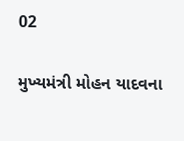02

મુખ્યમંત્રી મોહન યાદવના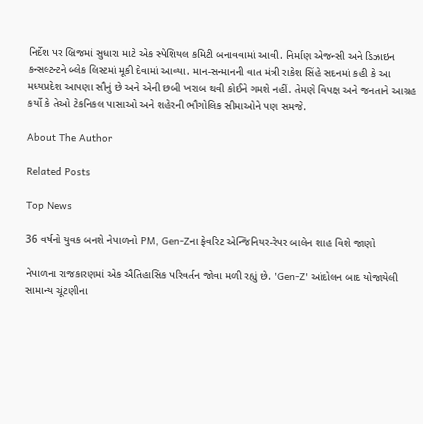નિર્દેશ પર બ્રિજમાં સુધારા માટે એક સ્પેશિયલ કમિટી બનાવવામાં આવી. નિર્માણ એજન્સી અને ડિઝાઇન કન્સલ્ટન્ટને બ્લેક લિસ્ટમાં મૂકી દેવામાં આવ્યા. માન-સન્માનની વાત મંત્રી રાકેશ સિંહે સદનમાં કહી કે આ મધ્યપ્રદેશ આપણા સૌનું છે અને એની છબી ખરાબ થવી કોઈને ગમશે નહીં. તેમણે વિપક્ષ અને જનતાને આગ્રહ કર્યો કે તેઓ ટેકનિકલ પાસાઓ અને શહેરની ભૌગોલિક સીમાઓને પણ સમજે.

About The Author

Related Posts

Top News

36 વર્ષનો યુવક બનશે નેપાળનો PM, Gen-Zના ફેવરિટ એન્જિનિયર-રેપર બાલેન શાહ વિશે જાણો

નેપાળના રાજકારણમાં એક ઐતિહાસિક પરિવર્તન જોવા મળી રહ્યું છે. 'Gen-Z' આંદોલન બાદ યોજાયેલી સામાન્ય ચૂંટણીના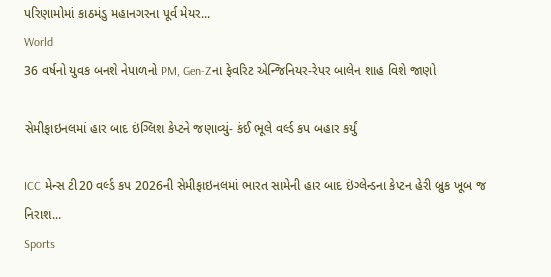પરિણામોમાં કાઠમંડુ મહાનગરના પૂર્વ મેયર...
World
36 વર્ષનો યુવક બનશે નેપાળનો PM, Gen-Zના ફેવરિટ એન્જિનિયર-રેપર બાલેન શાહ વિશે જાણો

સેમીફાઇનલમાં હાર બાદ ઇંગ્લિશ કેપ્ટને જણાવ્યું- કંઈ ભૂલે વર્લ્ડ કપ બહાર કર્યું

ICC મેન્સ ટી20 વર્લ્ડ કપ 2026ની સેમીફાઇનલમાં ભારત સામેની હાર બાદ ઇંગ્લેન્ડના કેપ્ટન હેરી બ્રુક ખૂબ જ નિરાશ...
Sports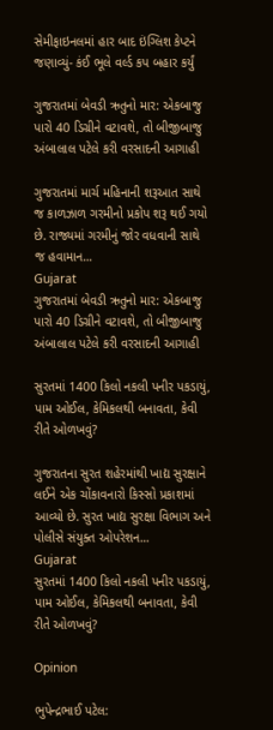સેમીફાઇનલમાં હાર બાદ ઇંગ્લિશ કેપ્ટને જણાવ્યું- કંઈ ભૂલે વર્લ્ડ કપ બહાર કર્યું

ગુજરાતમાં બેવડી ઋતુનો માર: એકબાજુ પારો 40 ડિગ્રીને વટાવશે, તો બીજીબાજુ અંબાલાલ પટેલે કરી વરસાદની આગાહી

ગુજરાતમાં માર્ચ મહિનાની શરૂઆત સાથે જ કાળઝાળ ગરમીનો પ્રકોપ શરૂ થઈ ગયો છે. રાજ્યમાં ગરમીનું જોર વધવાની સાથે જ હવામાન...
Gujarat
ગુજરાતમાં બેવડી ઋતુનો માર: એકબાજુ પારો 40 ડિગ્રીને વટાવશે, તો બીજીબાજુ અંબાલાલ પટેલે કરી વરસાદની આગાહી

સુરતમાં 1400 કિલો નકલી પનીર પકડાયું, પામ ઓઈલ, કેમિકલથી બનાવતા, કેવી રીતે ઓળખવું?

ગુજરાતના સુરત શહેરમાંથી ખાદ્ય સુરક્ષાને લઈને એક ચોંકાવનારો કિસ્સો પ્રકાશમાં આવ્યો છે. સુરત ખાદ્ય સુરક્ષા વિભાગ અને પોલીસે સંયુક્ત ઓપરેશન...
Gujarat
સુરતમાં 1400 કિલો નકલી પનીર પકડાયું, પામ ઓઈલ, કેમિકલથી બનાવતા, કેવી રીતે ઓળખવું?

Opinion

ભુપેન્દ્રભાઈ પટેલ: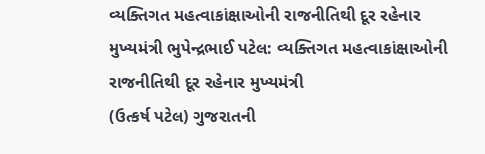વ્યક્તિગત મહત્વાકાંક્ષાઓની રાજનીતિથી દૂર રહેનાર મુખ્યમંત્રી ભુપેન્દ્રભાઈ પટેલ: વ્યક્તિગત મહત્વાકાંક્ષાઓની રાજનીતિથી દૂર રહેનાર મુખ્યમંત્રી
(ઉત્કર્ષ પટેલ) ગુજરાતની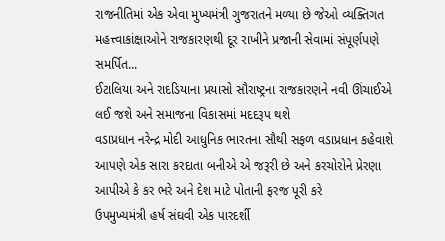રાજનીતિમાં એક એવા મુખ્યમંત્રી ગુજરાતને મળ્યા છે જેઓ વ્યક્તિગત મહત્ત્વાકાંક્ષાઓને રાજકારણથી દૂર રાખીને પ્રજાની સેવામાં સંપૂર્ણપણે સમર્પિત...
ઈટાલિયા અને રાદડિયાના પ્રયાસો સૌરાષ્ટ્રના રાજકારણને નવી ઊંચાઈએ લઈ જશે અને સમાજના વિકાસમાં મદદરૂપ થશે
વડાપ્રધાન નરેન્દ્ર મોદી આધુનિક ભારતના સૌથી સફળ વડાપ્રધાન કહેવાશે
આપણે એક સારા કરદાતા બનીએ એ જરૂરી છે અને કરચોરોને પ્રેરણા આપીએ કે કર ભરે અને દેશ માટે પોતાની ફરજ પૂરી કરે
ઉપમુખ્યમંત્રી હર્ષ સંઘવી એક પારદર્શી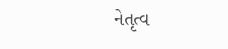નેતૃત્વ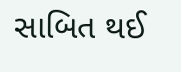સાબિત થઈ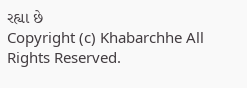રહ્યા છે
Copyright (c) Khabarchhe All Rights Reserved.